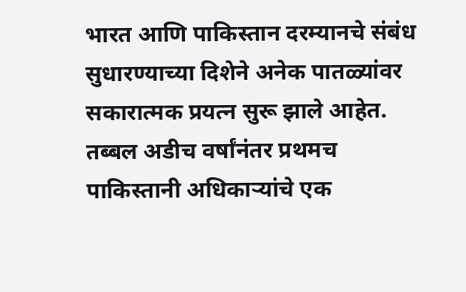भारत आणि पाकिस्तान दरम्यानचे संबंध सुधारण्याच्या दिशेने अनेक पातळ्यांवर सकारात्मक प्रयत्न सुरू झाले आहेत. तब्बल अडीच वर्षांनंतर प्रथमच पाकिस्तानी अधिकाऱ्यांचे एक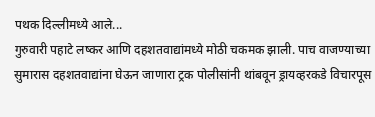पथक दिल्लीमध्ये आले...
गुरुवारी पहाटे लष्कर आणि दहशतवाद्यांमध्ये मोठी चकमक झाली. पाच वाजण्याच्या सुमारास दहशतवाद्यांना घेऊन जाणारा ट्रक पोलीसांनी थांबवून ड्रायव्हरकडे विचारपूस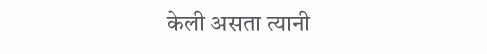केली असता त्यानी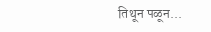तिथून पळून...